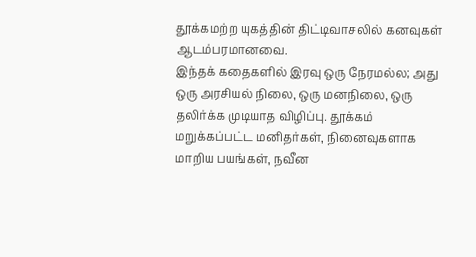தூக்கமற்ற யுகத்தின் திட்டிவாசலில் கனவுகள் ஆடம்பரமானவை.
இந்தக் கதைகளில் இரவு ஒரு நேரமல்ல; அது ஒரு அரசியல் நிலை, ஒரு மனநிலை, ஒரு தலிர்க்க முடியாத விழிப்பு. தூக்கம் மறுக்கப்பட்ட மனிதர்கள், நினைவுகளாக மாறிய பயங்கள், நவீன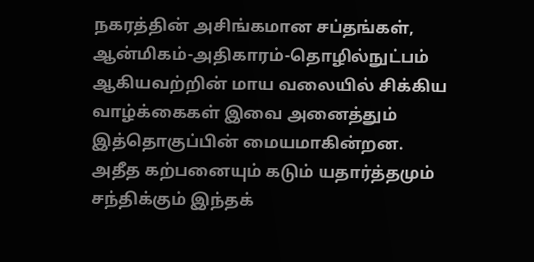நகரத்தின் அசிங்கமான சப்தங்கள், ஆன்மிகம்-அதிகாரம்-தொழில்நுட்பம் ஆகியவற்றின் மாய வலையில் சிக்கிய வாழ்க்கைகள் இவை அனைத்தும் இத்தொகுப்பின் மையமாகின்றன.
அதீத கற்பனையும் கடும் யதார்த்தமும் சந்திக்கும் இந்தக்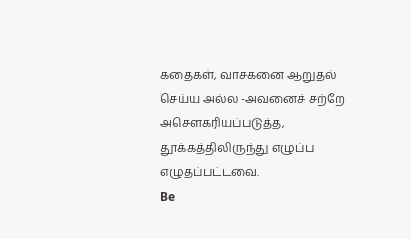கதைகள், வாசகனை ஆறுதல் செய்ய அல்ல -அவனைச் சற்றே அசௌகரியப்படுத்த, தூக்கத்திலிருந்து எழுப்ப எழுதப்பட்டவை.
Be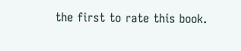the first to rate this book.